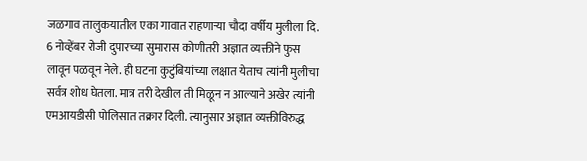जळगाव तालुकयातील एका गावात राहणाऱ्या चौदा वर्षीय मुलीला दि. 6 नोव्हेंबर रोजी दुपारच्या सुमारास कोणीतरी अज्ञात व्यक्तीने फुस लावून पळवून नेले. ही घटना कुटुंबियांच्या लक्षात येताच त्यांनी मुलीचा सर्वत्र शोध घेतला. मात्र तरी देखील ती मिळून न आल्याने अखेर त्यांनी एमआयडीसी पोलिसात तक्रार दिली. त्यानुसार अज्ञात व्यक्तीविरुद्ध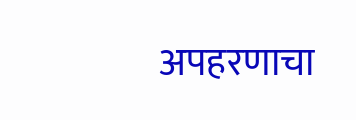अपहरणाचा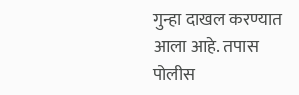गुन्हा दाखल करण्यात आला आहे. तपास पोलीस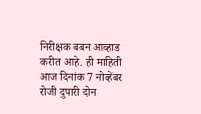निरीक्षक बबन आव्हाड करीत आहे. ही माहिती आज दिनांक 7 नोव्हेंबर रोजी दुपारी दोन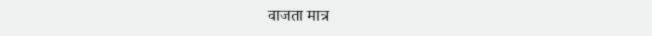वाजता मात्र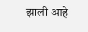झाली आहे